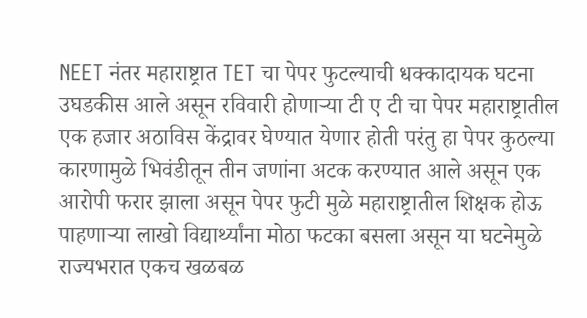NEET नंतर महाराष्ट्रात TET चा पेपर फुटल्याची धक्कादायक घटना उघडकीस आले असून रविवारी होणाऱ्या टी ए टी चा पेपर महाराष्ट्रातील एक हजार अठाविस केंद्रावर घेण्यात येणार होती परंतु हा पेपर कुठल्या कारणामुळे भिवंडीतून तीन जणांना अटक करण्यात आले असून एक आरोपी फरार झाला असून पेपर फुटी मुळे महाराष्ट्रातील शिक्षक होऊ पाहणाऱ्या लाखो विद्यार्थ्यांना मोठा फटका बसला असून या घटनेमुळे राज्यभरात एकच खळबळ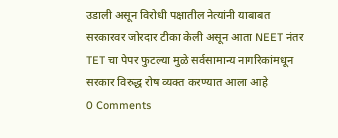उडाली असून विरोधी पक्षातील नेत्यांनी याबाबत सरकारवर जोरदार टीका केली असून आता NEET नंतर TET चा पेपर फुटल्या मुळे सर्वसामान्य नागरिकांमधून सरकार विरुद्ध रोष व्यक्त करण्यात आला आहे
0 Comments